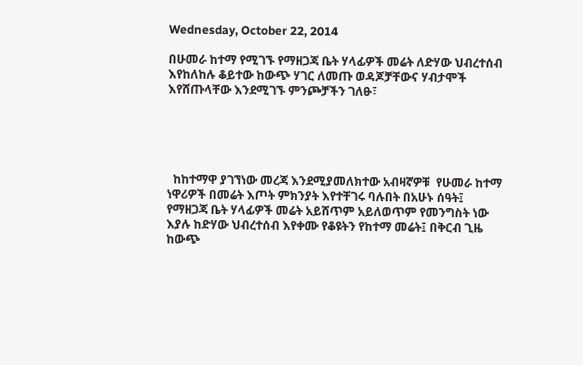Wednesday, October 22, 2014

በሁመራ ከተማ የሚገኙ የማዘጋጃ ቤት ሃላፊዎች መሬት ለድሃው ህብረተሰብ እየከለከሉ ቆይተው ከውጭ ሃገር ለመጡ ወዳጆቻቸውና ሃብታሞች እየሸጡላቸው እንደሚገኙ ምንጮቻችን ገለፁ፣





  ከከተማዋ ያገኘነው መረጃ እንደሚያመለክተው አብዛኛዎቹ  የሁመራ ከተማ ነዋሪዎች በመሬት እጦት ምክንያት እየተቸገሩ ባሉበት በአሁኑ ሰዓት፤ የማዘጋጃ ቤት ሃላፊዎች መሬት አይሸጥም አይለወጥም የመንግስት ነው እያሉ ከድሃው ህብረተሰብ እየቀሙ የቆዩትን የከተማ መሬት፤ በቅርብ ጊዜ  ከውጭ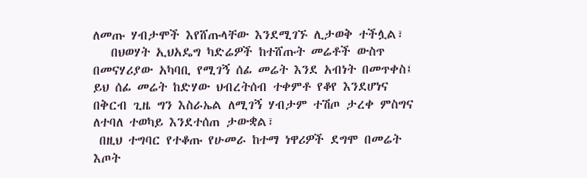ለመጡ ሃብታሞች እየሸጡላቸው እንደሚገኙ ሊታወቅ ተችሏል፣
   በህወሃት ኢህአዴግ ካድሬዎች ከተሸጡት መሬቶች ውስጥ በመናሃሪያው አካባቢ የሚገኝ ሰፊ መሬት እንደ አብነት በመጥቀስ፤ ይህ ሰፊ መሬት ከድሃው ህብረትሰብ ተቀምቶ የቆየ እንደሆነና በቅርብ ጊዜ ግን እስራኤል ለሚገኝ ሃብታም ተሽጦ ታረቀ ምስግና ለተባለ ተወካይ እንደተሰጠ ታውቋል፣
 በዚህ ተግባር የተቆጡ የሁመራ ከተማ ነዋሪዎች ደግሞ በመሬት እጦት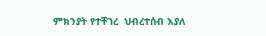ምክንያት የተቸገረ  ህብረተሰብ እያለ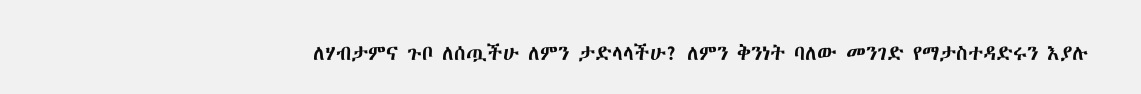ለሃብታምና ጉቦ ለሰጧችሁ ለምን ታድላላችሁ? ለምን ቅንነት ባለው መንገድ የማታስተዳድሩን እያሉ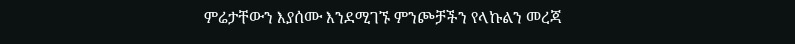ምሬታቸውን እያሰሙ እንደሚገኙ ምንጮቻችን የላኩልን መረጃ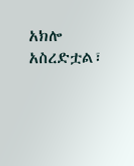አክሎ አስረድቷል፣